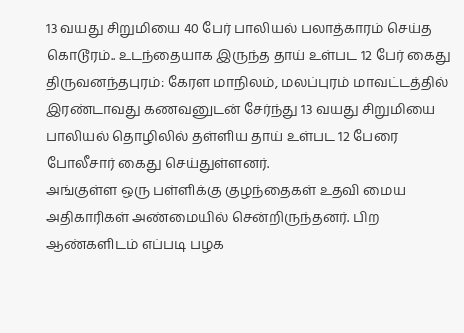13 வயது சிறுமியை 40 பேர் பாலியல் பலாத்காரம் செய்த கொடூரம்.. உடந்தையாக இருந்த தாய் உள்பட 12 பேர் கைது
திருவனந்தபுரம்: கேரள மாநிலம், மலப்புரம் மாவட்டத்தில் இரண்டாவது கணவனுடன் சேர்ந்து 13 வயது சிறுமியை பாலியல் தொழிலில் தள்ளிய தாய் உள்பட 12 பேரை போலீசார் கைது செய்துள்ளனர்.
அங்குள்ள ஒரு பள்ளிக்கு குழந்தைகள் உதவி மைய அதிகாரிகள் அண்மையில் சென்றிருந்தனர். பிற ஆண்களிடம் எப்படி பழக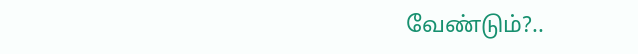வேண்டும்?..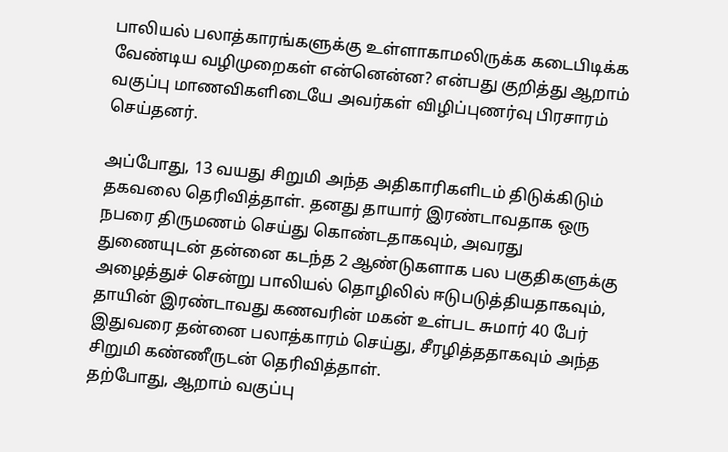பாலியல் பலாத்காரங்களுக்கு உள்ளாகாமலிருக்க கடைபிடிக்க வேண்டிய வழிமுறைகள் என்னென்ன? என்பது குறித்து ஆறாம் வகுப்பு மாணவிகளிடையே அவர்கள் விழிப்புணர்வு பிரசாரம் செய்தனர்.

அப்போது, 13 வயது சிறுமி அந்த அதிகாரிகளிடம் திடுக்கிடும் தகவலை தெரிவித்தாள். தனது தாயார் இரண்டாவதாக ஒரு நபரை திருமணம் செய்து கொண்டதாகவும், அவரது துணையுடன் தன்னை கடந்த 2 ஆண்டுகளாக பல பகுதிகளுக்கு அழைத்துச் சென்று பாலியல் தொழிலில் ஈடுபடுத்தியதாகவும், தாயின் இரண்டாவது கணவரின் மகன் உள்பட சுமார் 40 பேர் இதுவரை தன்னை பலாத்காரம் செய்து, சீரழித்ததாகவும் அந்த சிறுமி கண்ணீருடன் தெரிவித்தாள்.
தற்போது, ஆறாம் வகுப்பு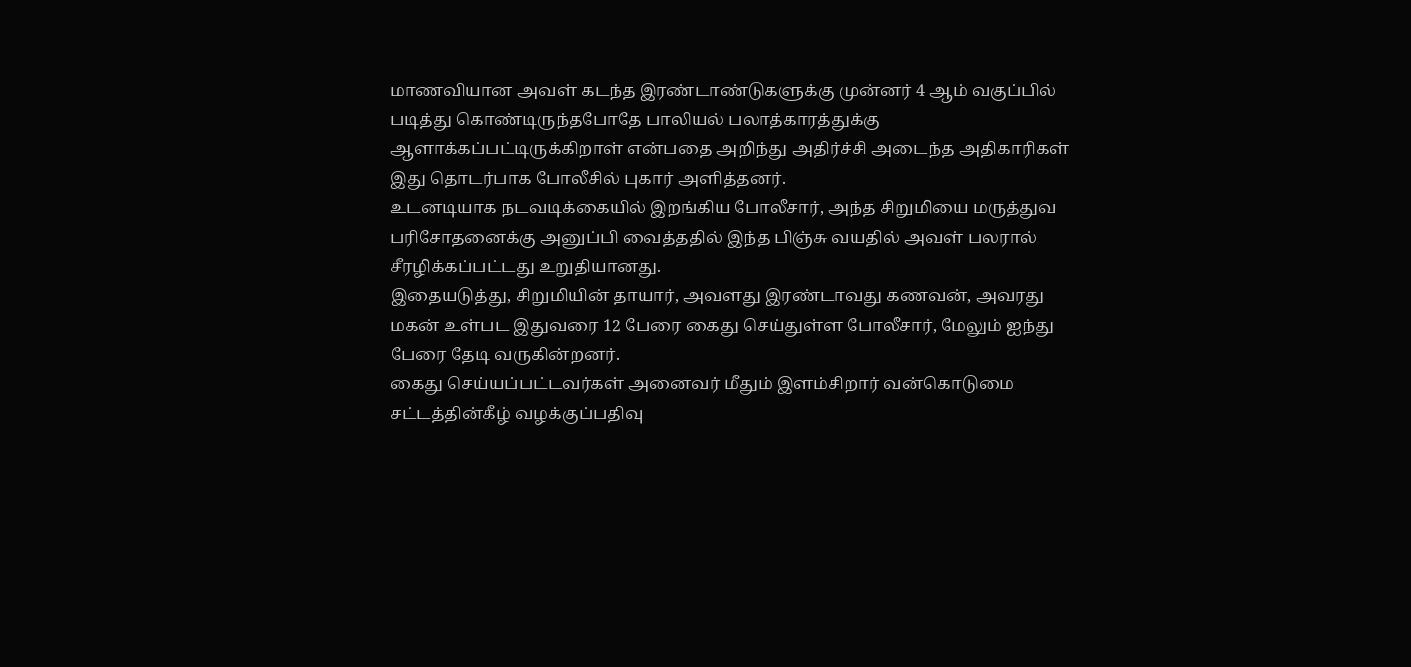மாணவியான அவள் கடந்த இரண்டாண்டுகளுக்கு முன்னர் 4 ஆம் வகுப்பில் படித்து கொண்டிருந்தபோதே பாலியல் பலாத்காரத்துக்கு ஆளாக்கப்பட்டிருக்கிறாள் என்பதை அறிந்து அதிர்ச்சி அடைந்த அதிகாரிகள் இது தொடர்பாக போலீசில் புகார் அளித்தனர்.
உடனடியாக நடவடிக்கையில் இறங்கிய போலீசார், அந்த சிறுமியை மருத்துவ பரிசோதனைக்கு அனுப்பி வைத்ததில் இந்த பிஞ்சு வயதில் அவள் பலரால் சீரழிக்கப்பட்டது உறுதியானது.
இதையடுத்து, சிறுமியின் தாயார், அவளது இரண்டாவது கணவன், அவரது மகன் உள்பட இதுவரை 12 பேரை கைது செய்துள்ள போலீசார், மேலும் ஐந்து பேரை தேடி வருகின்றனர்.
கைது செய்யப்பட்டவர்கள் அனைவர் மீதும் இளம்சிறார் வன்கொடுமை சட்டத்தின்கீழ் வழக்குப்பதிவு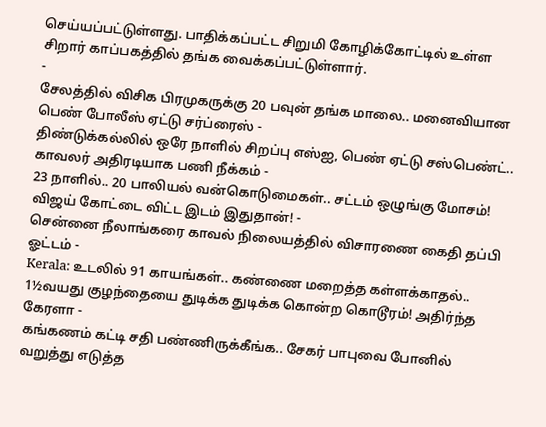செய்யப்பட்டுள்ளது. பாதிக்கப்பட்ட சிறுமி கோழிக்கோட்டில் உள்ள சிறார் காப்பகத்தில் தங்க வைக்கப்பட்டுள்ளார்.
-
சேலத்தில் விசிக பிரமுகருக்கு 20 பவுன் தங்க மாலை.. மனைவியான பெண் போலீஸ் ஏட்டு சர்ப்ரைஸ் -
திண்டுக்கல்லில் ஒரே நாளில் சிறப்பு எஸ்ஐ, பெண் ஏட்டு சஸ்பெண்ட்.. காவலர் அதிரடியாக பணி நீக்கம் -
23 நாளில்.. 20 பாலியல் வன்கொடுமைகள்.. சட்டம் ஒழுங்கு மோசம்! விஜய் கோட்டை விட்ட இடம் இதுதான்! -
சென்னை நீலாங்கரை காவல் நிலையத்தில் விசாரணை கைதி தப்பி ஓட்டம் -
Kerala: உடலில் 91 காயங்கள்.. கண்ணை மறைத்த கள்ளக்காதல்.. 1½வயது குழந்தையை துடிக்க துடிக்க கொன்ற கொடூரம்! அதிர்ந்த கேரளா -
கங்கணம் கட்டி சதி பண்ணிருக்கீங்க.. சேகர் பாபுவை போனில் வறுத்து எடுத்த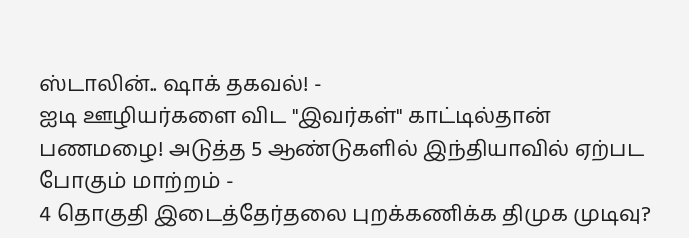ஸ்டாலின்.. ஷாக் தகவல்! -
ஐடி ஊழியர்களை விட "இவர்கள்" காட்டில்தான் பணமழை! அடுத்த 5 ஆண்டுகளில் இந்தியாவில் ஏற்பட போகும் மாற்றம் -
4 தொகுதி இடைத்தேர்தலை புறக்கணிக்க திமுக முடிவு?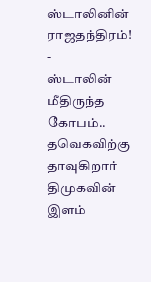ஸ்டாலினின் ராஜதந்திரம்! -
ஸ்டாலின் மீதிருந்த கோபம்.. தவெகவிற்கு தாவுகிறார் திமுகவின் இளம்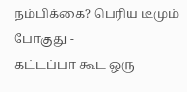நம்பிக்கை? பெரிய டீமும் போகுது -
கட்டப்பா கூட ஒரு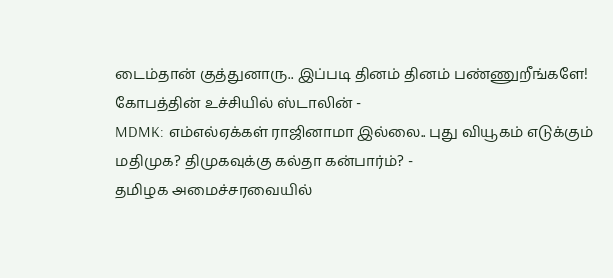டைம்தான் குத்துனாரு.. இப்படி தினம் தினம் பண்ணுறீங்களே! கோபத்தின் உச்சியில் ஸ்டாலின் -
MDMK: எம்எல்ஏக்கள் ராஜினாமா இல்லை.. புது வியூகம் எடுக்கும் மதிமுக? திமுகவுக்கு கல்தா கன்பார்ம்? -
தமிழக அமைச்சரவையில்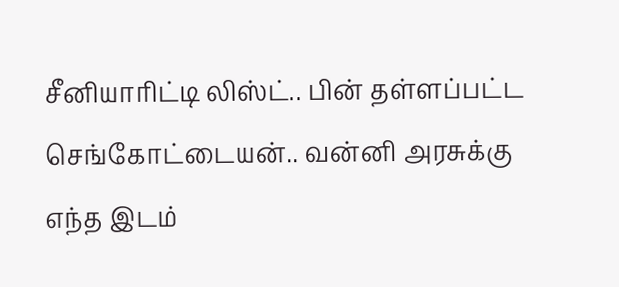சீனியாரிட்டி லிஸ்ட்.. பின் தள்ளப்பட்ட செங்கோட்டையன்.. வன்னி அரசுக்கு எந்த இடம்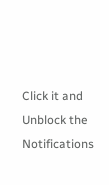Click it and Unblock the Notifications